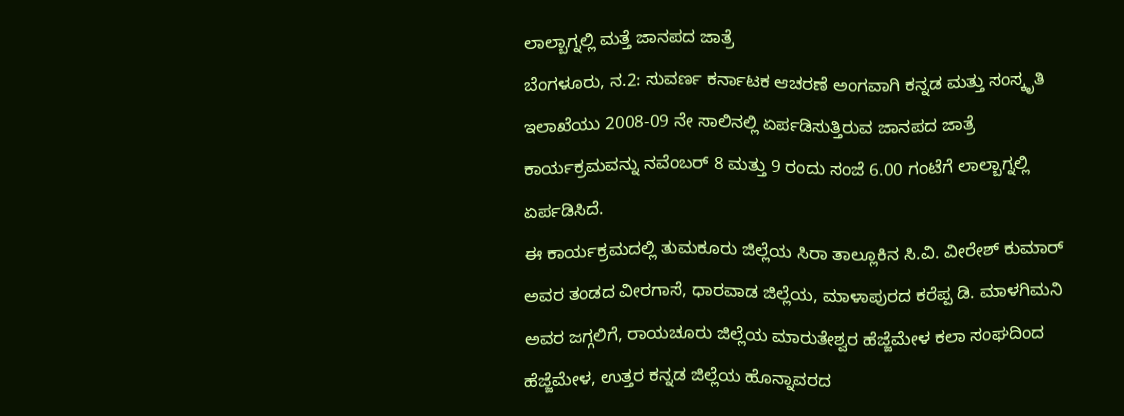ಲಾಲ್ಬಾಗ್ನಲ್ಲಿ ಮತ್ತೆ ಜಾನಪದ ಜಾತ್ರೆ
ಬೆಂಗಳೂರು, ನ.2: ಸುವರ್ಣ ಕರ್ನಾಟಕ ಆಚರಣೆ ಅಂಗವಾಗಿ ಕನ್ನಡ ಮತ್ತು ಸಂಸ್ಕೃತಿ ಇಲಾಖೆಯು 2008-09 ನೇ ಸಾಲಿನಲ್ಲಿ ಏರ್ಪಡಿಸುತ್ತಿರುವ ಜಾನಪದ ಜಾತ್ರೆ ಕಾರ್ಯಕ್ರಮವನ್ನು ನವೆಂಬರ್ 8 ಮತ್ತು 9 ರಂದು ಸಂಜೆ 6.00 ಗಂಟೆಗೆ ಲಾಲ್ಬಾಗ್ನಲ್ಲಿ ಏರ್ಪಡಿಸಿದೆ.
ಈ ಕಾರ್ಯಕ್ರಮದಲ್ಲಿ ತುಮಕೂರು ಜಿಲ್ಲೆಯ ಸಿರಾ ತಾಲ್ಲೂಕಿನ ಸಿ.ವಿ. ವೀರೇಶ್ ಕುಮಾರ್ ಅವರ ತಂಡದ ವೀರಗಾಸೆ, ಧಾರವಾಡ ಜಿಲ್ಲೆಯ, ಮಾಳಾಪುರದ ಕರೆಪ್ಪ ಡಿ. ಮಾಳಗಿಮನಿ ಅವರ ಜಗ್ಗಲಿಗೆ, ರಾಯಚೂರು ಜಿಲ್ಲೆಯ ಮಾರುತೇಶ್ವರ ಹೆಜ್ಜೆಮೇಳ ಕಲಾ ಸಂಘದಿಂದ ಹೆಜ್ಜೆಮೇಳ, ಉತ್ತರ ಕನ್ನಡ ಜಿಲ್ಲೆಯ ಹೊನ್ನಾವರದ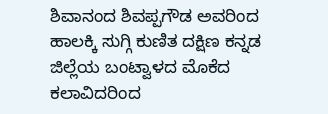ಶಿವಾನಂದ ಶಿವಪ್ಪಗೌಡ ಅವರಿಂದ ಹಾಲಕ್ಕಿ ಸುಗ್ಗಿ ಕುಣಿತ ದಕ್ಷಿಣ ಕನ್ನಡ ಜಿಲ್ಲೆಯ ಬಂಟ್ವಾಳದ ಮೊಕೆದ ಕಲಾವಿದರಿಂದ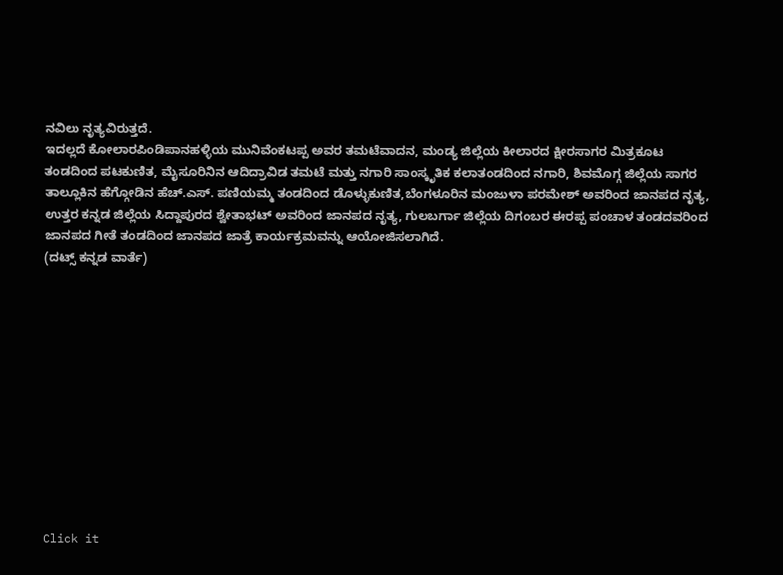ನವಿಲು ನೃತ್ಯವಿರುತ್ತದೆ.
ಇದಲ್ಲದೆ ಕೋಲಾರಪಿಂಡಿಪಾನಹಳ್ಳಿಯ ಮುನಿವೆಂಕಟಪ್ಪ ಅವರ ತಮಟೆವಾದನ, ಮಂಡ್ಯ ಜಿಲ್ಲೆಯ ಕೀಲಾರದ ಕ್ಷೀರಸಾಗರ ಮಿತ್ರಕೂಟ ತಂಡದಿಂದ ಪಟಕುಣಿತ, ಮೈಸೂರಿನಿನ ಆದಿದ್ರಾವಿಡ ತಮಟೆ ಮತ್ತು ನಗಾರಿ ಸಾಂಸ್ಕೃತಿಕ ಕಲಾತಂಡದಿಂದ ನಗಾರಿ, ಶಿವಮೊಗ್ಗ ಜಿಲ್ಲೆಯ ಸಾಗರ ತಾಲ್ಲೂಕಿನ ಹೆಗ್ಗೋಡಿನ ಹೆಚ್.ಎಸ್. ಪಣಿಯಮ್ಮ ತಂಡದಿಂದ ಡೊಳ್ಳುಕುಣಿತ,ಬೆಂಗಳೂರಿನ ಮಂಜುಳಾ ಪರಮೇಶ್ ಅವರಿಂದ ಜಾನಪದ ನೃತ್ಯ, ಉತ್ತರ ಕನ್ನಡ ಜಿಲ್ಲೆಯ ಸಿದ್ದಾಪುರದ ಶ್ವೇತಾಭಟ್ ಅವರಿಂದ ಜಾನಪದ ನೃತ್ಯ, ಗುಲಬರ್ಗಾ ಜಿಲ್ಲೆಯ ದಿಗಂಬರ ಈರಪ್ಪ ಪಂಚಾಳ ತಂಡದವರಿಂದ ಜಾನಪದ ಗೀತೆ ತಂಡದಿಂದ ಜಾನಪದ ಜಾತ್ರೆ ಕಾರ್ಯಕ್ರಮವನ್ನು ಆಯೋಜಿಸಲಾಗಿದೆ.
(ದಟ್ಸ್ ಕನ್ನಡ ವಾರ್ತೆ)












Click it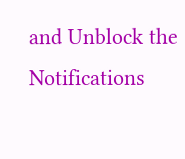and Unblock the Notifications